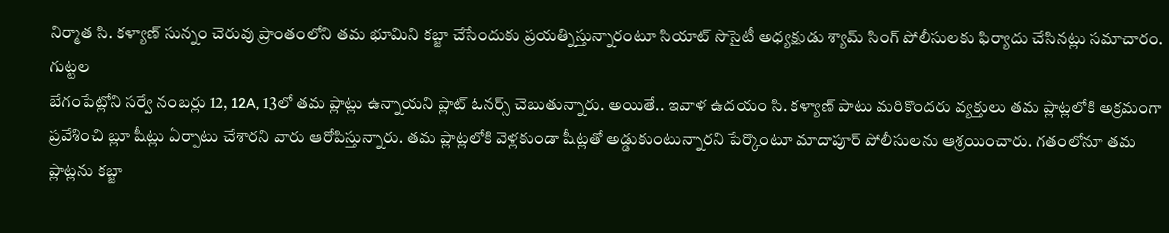నిర్మాత సి. కళ్యాణ్ సున్నం చెరువు ప్రాంతంలోని తమ భూమిని కబ్జా చేసేందుకు ప్రయత్నిస్తున్నారంటూ సియాట్ సొసైటీ అధ్యక్షుడు శ్యామ్ సింగ్ పోలీసులకు ఫిర్యాదు చేసినట్లు సమాచారం. గుట్టల
బేగంపేట్లోని సర్వే నంబర్లు 12, 12A, 13లో తమ ప్లాట్లు ఉన్నాయని ప్లాట్ ఓనర్స్ చెబుతున్నారు. అయితే.. ఇవాళ ఉదయం సి. కళ్యాణ్ పాటు మరికొందరు వ్యక్తులు తమ ప్లాట్లలోకి అక్రమంగా
ప్రవేశించి బ్లూ షీట్లు ఏర్పాటు చేశారని వారు ఆరోపిస్తున్నారు. తమ ప్లాట్లలోకి వెళ్లకుండా షీట్లతో అడ్డుకుంటున్నారని పేర్కొంటూ మాదాపూర్ పోలీసులను ఆశ్రయించారు. గతంలోనూ తమ ప్లాట్లను కబ్జా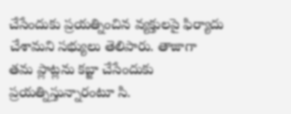చేసేందుకు ప్రయత్నించిన వ్యక్తులపై ఫిర్యాదు చేశామని సభ్యులు తెలిపారు. తాజాగా తమ ప్లాట్లను కబ్జా చేసేందుకు ప్రయత్నిస్తున్నారంటూ సి.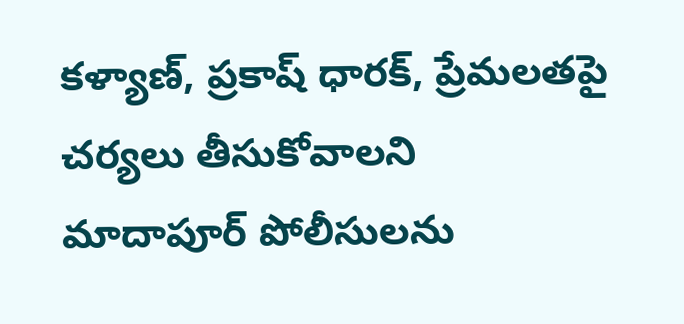కళ్యాణ్, ప్రకాష్ ధారక్, ప్రేమలతపై చర్యలు తీసుకోవాలని
మాదాపూర్ పోలీసులను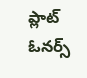ప్లాట్ ఓనర్స్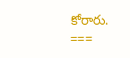కోరారు.
===